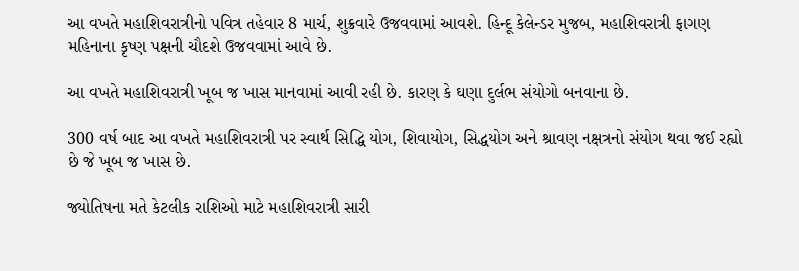આ વખતે મહાશિવરાત્રીનો પવિત્ર તહેવાર 8 માર્ચ, શુક્રવારે ઉજવવામાં આવશે. હિન્દૂ કેલેન્ડર મુજબ, મહાશિવરાત્રી ફાગણ મહિનાના કૃષ્ણ પક્ષની ચૌદશે ઉજવવામાં આવે છે.

આ વખતે મહાશિવરાત્રી ખૂબ જ ખાસ માનવામાં આવી રહી છે. કારણ કે ઘણા દુર્લભ સંયોગો બનવાના છે.

300 વર્ષ બાદ આ વખતે મહાશિવરાત્રી પર સ્વાર્થ સિદ્ધિ યોગ, શિવાયોગ, સિદ્ધયોગ અને શ્રાવણ નક્ષત્રનો સંયોગ થવા જઈ રહ્યો છે જે ખૂબ જ ખાસ છે.

જ્યોતિષના મતે કેટલીક રાશિઓ માટે મહાશિવરાત્રી સારી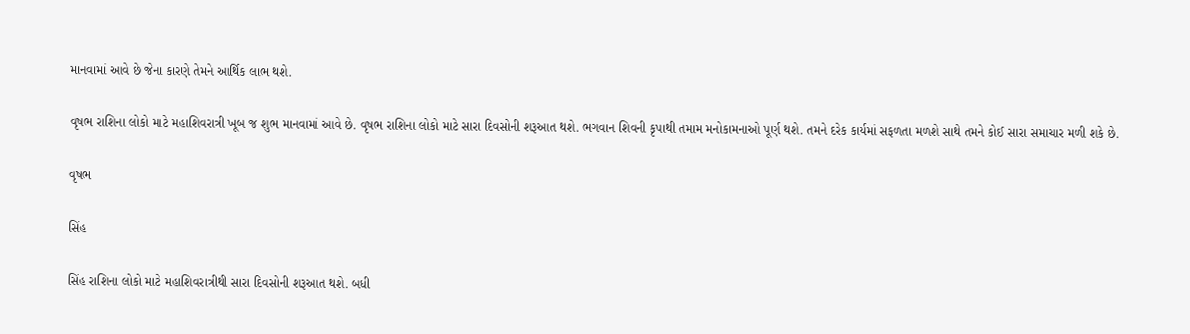માનવામાં આવે છે જેના કારણે તેમને આર્થિક લાભ થશે.

વૃષભ રાશિના લોકો માટે મહાશિવરાત્રી ખૂબ જ શુભ માનવામાં આવે છે. વૃષભ રાશિના લોકો માટે સારા દિવસોની શરૂઆત થશે. ભગવાન શિવની કૃપાથી તમામ મનોકામનાઓ પૂર્ણ થશે. તમને દરેક કાર્યમાં સફળતા મળશે સાથે તમને કોઈ સારા સમાચાર મળી શકે છે.

વૃષભ

સિંહ

સિંહ રાશિના લોકો માટે મહાશિવરાત્રીથી સારા દિવસોની શરૂઆત થશે. બધી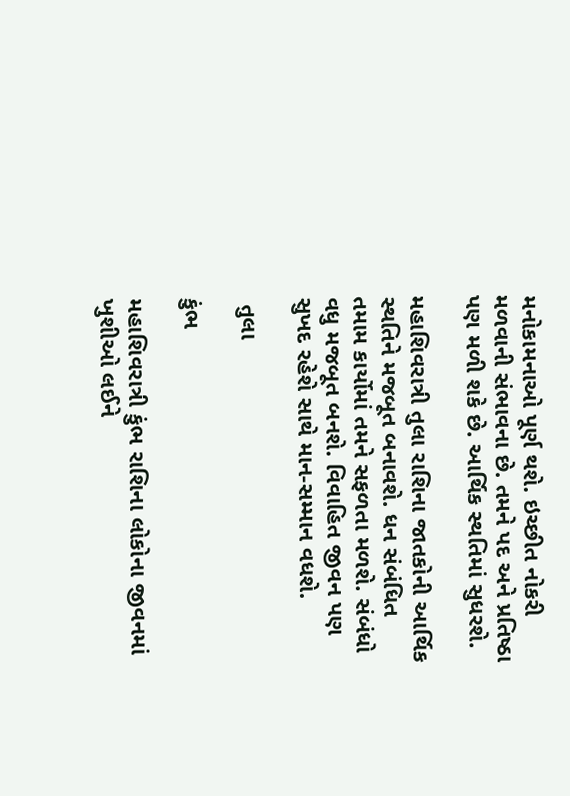મનોકામનાઓ પૂર્ણ થશે. ઇચ્છીત નોકરી મળવાની સંભાવના છે. તમને પદ અને પ્રતિષ્ઠા પણ મળી શકે છે. આર્થિક સ્થતિમાં સુધરશે.

મહાશિવરાત્રી તુલા રાશિના જાતકોની આર્થિક સ્થતિને મજબૂત બનાવશે. ધન સંબંધિત તમામ કાર્યોમાં તમને સફળતા મળશે. સંબંધો વધુ મજબૂત બનશે. વિવાહિત જીવન પણ સુખદ રહેશે સાથે માન-સમ્માન વધશે.

 તુલા

કુંભ

મહાશિવરાત્રી કુંભ રાશિના લોકોના જીવનમાં ખુશીઓ લઈને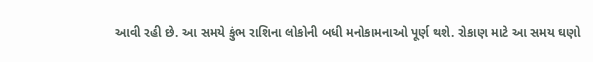આવી રહી છે. આ સમયે કુંભ રાશિના લોકોની બધી મનોકામનાઓ પૂર્ણ થશે. રોકાણ માટે આ સમય ઘણો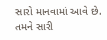સારો માનવામાં આવે છે. તમને સારી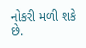નોકરી મળી શકે છે.